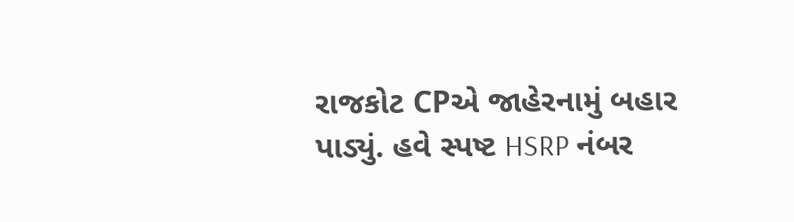રાજકોટ CPએ જાહેરનામું બહાર પાડ્યું. હવે સ્પષ્ટ HSRP નંબર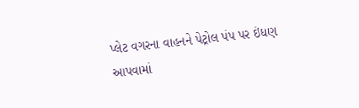પ્લેટ વગરના વાહનને પેટ્રોલ પંપ પર ઇંધણ આપવામાં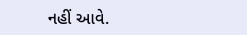નહીં આવે.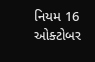નિયમ 16 ઓક્ટોબર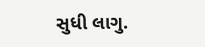સુધી લાગુ.